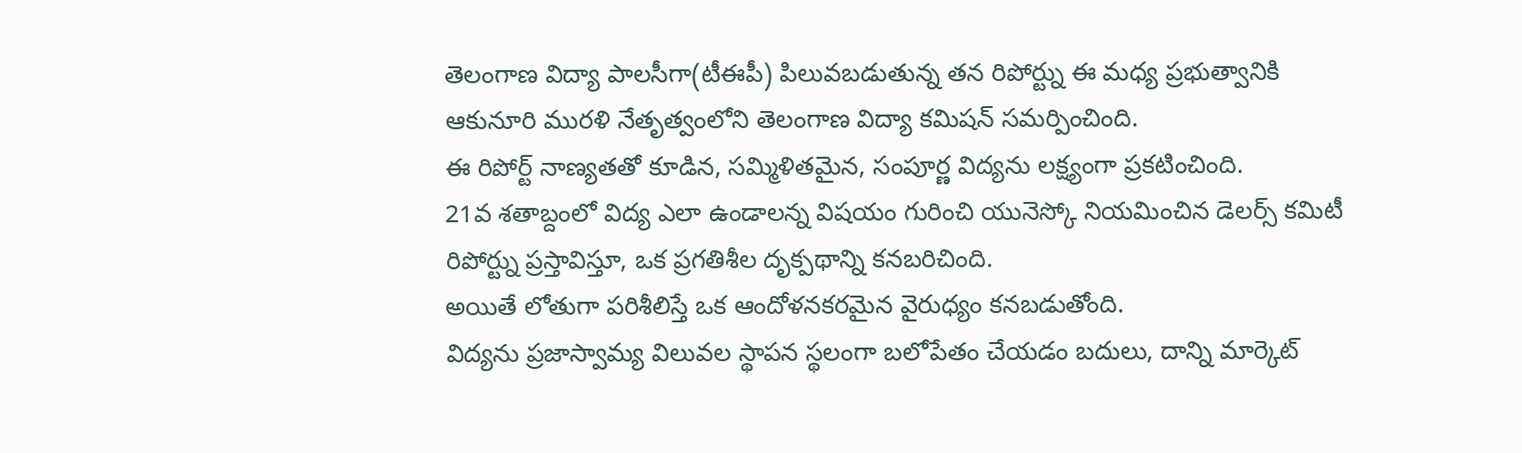తెలంగాణ విద్యా పాలసీగా(టీఈపీ) పిలువబడుతున్న తన రిపోర్ట్ను ఈ మధ్య ప్రభుత్వానికి ఆకునూరి మురళి నేతృత్వంలోని తెలంగాణ విద్యా కమిషన్ సమర్పించింది.
ఈ రిపోర్ట్ నాణ్యతతో కూడిన, సమ్మిళితమైన, సంపూర్ణ విద్యను లక్ష్యంగా ప్రకటించింది.
21వ శతాబ్దంలో విద్య ఎలా ఉండాలన్న విషయం గురించి యునెస్కో నియమించిన డెలర్స్ కమిటీ రిపోర్ట్ను ప్రస్తావిస్తూ, ఒక ప్రగతిశీల దృక్పథాన్ని కనబరిచింది.
అయితే లోతుగా పరిశీలిస్తే ఒక ఆందోళనకరమైన వైరుధ్యం కనబడుతోంది.
విద్యను ప్రజాస్వామ్య విలువల స్థాపన స్థలంగా బలోపేతం చేయడం బదులు, దాన్ని మార్కెట్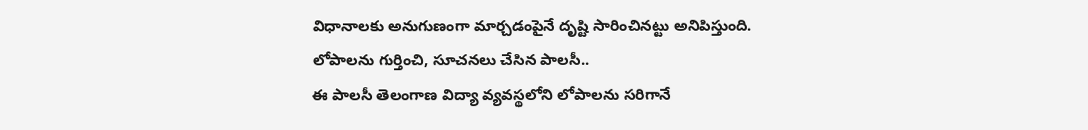విధానాలకు అనుగుణంగా మార్చడంపైనే దృష్టి సారించినట్టు అనిపిస్తుంది.
లోపాలను గుర్తించి, సూచనలు చేసిన పాలసీ..
ఈ పాలసీ తెలంగాణ విద్యా వ్యవస్థలోని లోపాలను సరిగానే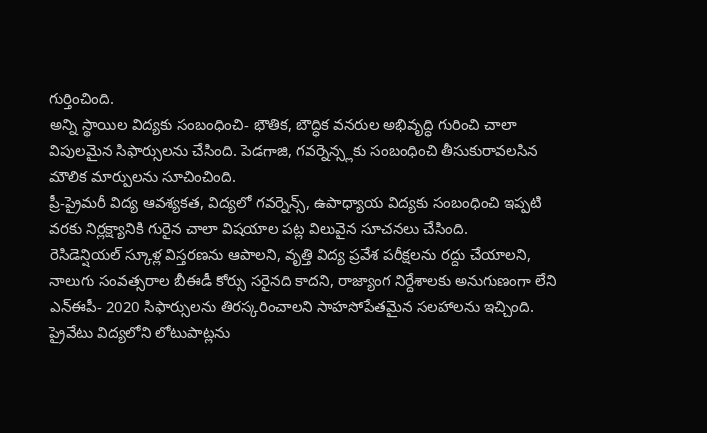గుర్తించింది.
అన్ని స్థాయిల విద్యకు సంబంధించి- భౌతిక, బౌద్ధిక వనరుల అభివృద్ధి గురించి చాలా విపులమైన సిఫార్సులను చేసింది. పెడగాజి, గవర్నెన్స్లకు సంబంధించి తీసుకురావలసిన మౌలిక మార్పులను సూచించింది.
ప్రీ-ప్రైమరీ విద్య ఆవశ్యకత, విద్యలో గవర్నెన్స్, ఉపాధ్యాయ విద్యకు సంబంధించి ఇప్పటి వరకు నిర్లక్ష్యానికి గురైన చాలా విషయాల పట్ల విలువైన సూచనలు చేసింది.
రెసిడెన్షియల్ స్కూళ్ల విస్తరణను ఆపాలని, వృత్తి విద్య ప్రవేశ పరీక్షలను రద్దు చేయాలని, నాలుగు సంవత్సరాల బీఈడీ కోర్సు సరైనది కాదని, రాజ్యాంగ నిర్దేశాలకు అనుగుణంగా లేని ఎన్ఈపీ- 2020 సిఫార్సులను తిరస్కరించాలని సాహసోపేతమైన సలహాలను ఇచ్చింది.
ప్రైవేటు విద్యలోని లోటుపాట్లను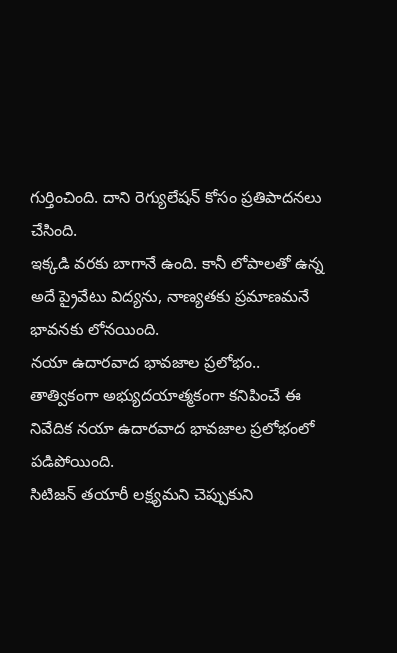గుర్తించింది. దాని రెగ్యులేషన్ కోసం ప్రతిపాదనలు చేసింది.
ఇక్కడి వరకు బాగానే ఉంది. కానీ లోపాలతో ఉన్న అదే ప్రైవేటు విద్యను, నాణ్యతకు ప్రమాణమనే భావనకు లోనయింది.
నయా ఉదారవాద భావజాల ప్రలోభం..
తాత్వికంగా అభ్యుదయాత్మకంగా కనిపించే ఈ నివేదిక నయా ఉదారవాద భావజాల ప్రలోభంలో పడిపోయింది.
సిటిజన్ తయారీ లక్ష్యమని చెప్పుకుని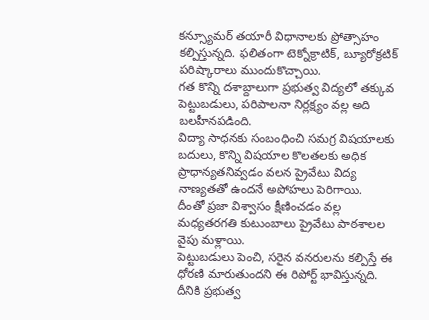కన్స్యూమర్ తయారీ విధానాలకు ప్రోత్సాహం కల్పిస్తున్నది. ఫలితంగా టెక్నోక్రాటిక్, బ్యూరోక్రటిక్ పరిష్కారాలు ముందుకొచ్చాయి.
గత కొన్ని దశాబ్దాలుగా ప్రభుత్వ విద్యలో తక్కువ పెట్టుబడులు, పరిపాలనా నిర్లక్ష్యం వల్ల అది బలహీనపడింది.
విద్యా సాధనకు సంబంధించి సమగ్ర విషయాలకు బదులు, కొన్ని విషయాల కొలతలకు అధిక ప్రాధాన్యతనివ్వడం వలన ప్రైవేటు విద్య నాణ్యతతో ఉందనే అపోహలు పెరిగాయి.
దీంతో ప్రజా విశ్వాసం క్షీణించడం వల్ల మధ్యతరగతి కుటుంబాలు ప్రైవేటు పాఠశాలల వైపు మళ్లాయి.
పెట్టుబడులు పెంచి, సరైన వనరులను కల్పిస్తే ఈ ధోరణి మారుతుందని ఈ రిపోర్ట్ భావిస్తున్నది. దీనికి ప్రభుత్వ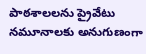పాఠశాలలను ప్రైవేటు నమూనాలకు అనుగుణంగా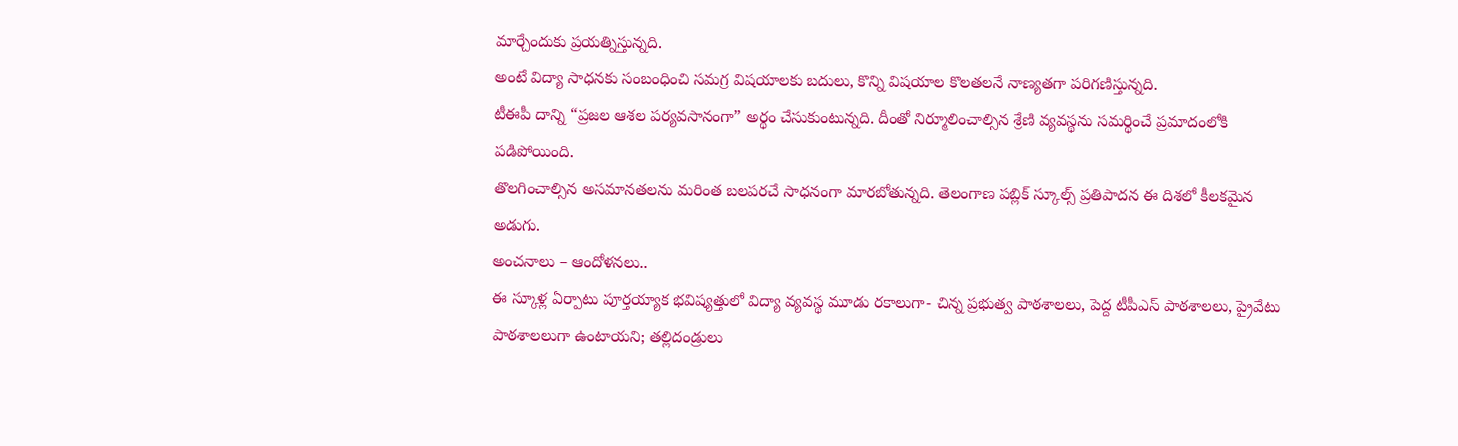మార్చేందుకు ప్రయత్నిస్తున్నది.
అంటే విద్యా సాధనకు సంబంధించి సమగ్ర విషయాలకు బదులు, కొన్ని విషయాల కొలతలనే నాణ్యతగా పరిగణిస్తున్నది.
టీఈపీ దాన్ని “ప్రజల ఆశల పర్యవసానంగా” అర్థం చేసుకుంటున్నది. దీంతో నిర్మూలించాల్సిన శ్రేణి వ్యవస్థను సమర్థించే ప్రమాదంలోకి పడిపోయింది.
తొలగించాల్సిన అసమానతలను మరింత బలపరచే సాధనంగా మారబోతున్నది. తెలంగాణ పబ్లిక్ స్కూల్స్ ప్రతిపాదన ఈ దిశలో కీలకమైన అడుగు.
అంచనాలు – ఆందోళనలు..
ఈ స్కూళ్ల ఏర్పాటు పూర్తయ్యాక భవిష్యత్తులో విద్యా వ్యవస్థ మూడు రకాలుగా- చిన్న ప్రభుత్వ పాఠశాలలు, పెద్ద టీపీఎస్ పాఠశాలలు, ప్రైవేటు పాఠశాలలుగా ఉంటాయని; తల్లిదండ్రులు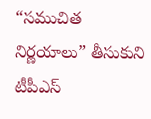“సముచిత నిర్ణయాలు” తీసుకుని టీపీఎస్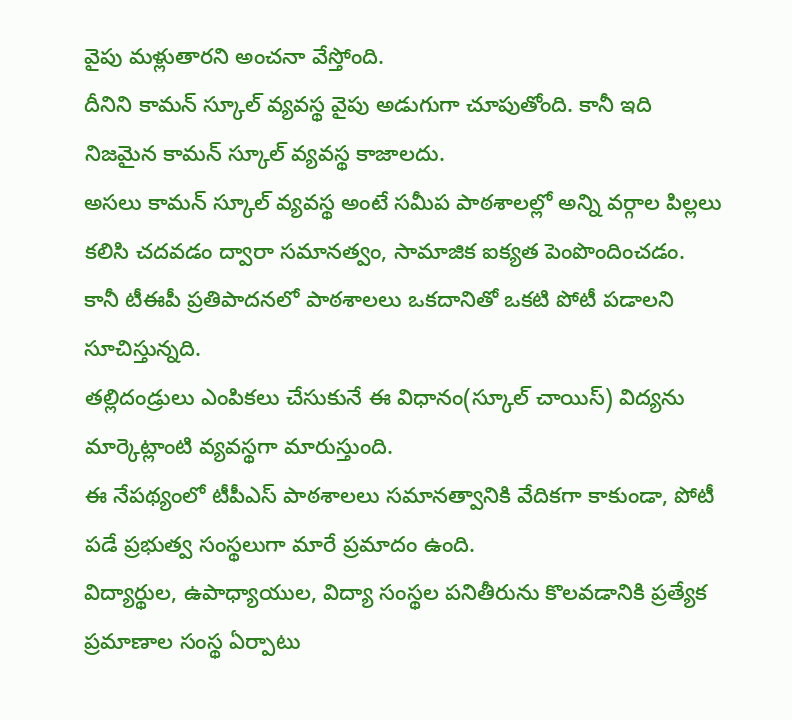వైపు మళ్లుతారని అంచనా వేస్తోంది.
దీనిని కామన్ స్కూల్ వ్యవస్థ వైపు అడుగుగా చూపుతోంది. కానీ ఇది నిజమైన కామన్ స్కూల్ వ్యవస్థ కాజాలదు.
అసలు కామన్ స్కూల్ వ్యవస్థ అంటే సమీప పాఠశాలల్లో అన్ని వర్గాల పిల్లలు కలిసి చదవడం ద్వారా సమానత్వం, సామాజిక ఐక్యత పెంపొందించడం.
కానీ టీఈపీ ప్రతిపాదనలో పాఠశాలలు ఒకదానితో ఒకటి పోటీ పడాలని సూచిస్తున్నది.
తల్లిదండ్రులు ఎంపికలు చేసుకునే ఈ విధానం(స్కూల్ చాయిస్) విద్యను మార్కెట్లాంటి వ్యవస్థగా మారుస్తుంది.
ఈ నేపథ్యంలో టీపీఎస్ పాఠశాలలు సమానత్వానికి వేదికగా కాకుండా, పోటీ పడే ప్రభుత్వ సంస్థలుగా మారే ప్రమాదం ఉంది.
విద్యార్థుల, ఉపాధ్యాయుల, విద్యా సంస్థల పనితీరును కొలవడానికి ప్రత్యేక ప్రమాణాల సంస్థ ఏర్పాటు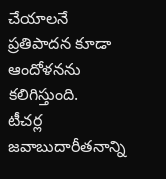చేయాలనే ప్రతిపాదన కూడా ఆందోళనను కలిగిస్తుంది.
టీచర్ల జవాబుదారీతనాన్ని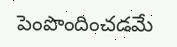పెంపొందించడమే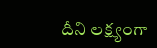దీని లక్ష్యంగా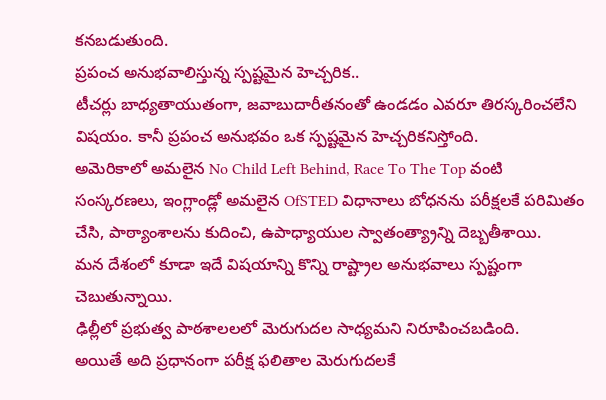కనబడుతుంది.
ప్రపంచ అనుభవాలిస్తున్న స్పష్టమైన హెచ్చరిక..
టీచర్లు బాధ్యతాయుతంగా, జవాబుదారీతనంతో ఉండడం ఎవరూ తిరస్కరించలేని విషయం. కానీ ప్రపంచ అనుభవం ఒక స్పష్టమైన హెచ్చరికనిస్తోంది.
అమెరికాలో అమలైన No Child Left Behind, Race To The Top వంటి సంస్కరణలు, ఇంగ్లాండ్లో అమలైన OfSTED విధానాలు బోధనను పరీక్షలకే పరిమితం చేసి, పాఠ్యాంశాలను కుదించి, ఉపాధ్యాయుల స్వాతంత్య్రాన్ని దెబ్బతీశాయి.
మన దేశంలో కూడా ఇదే విషయాన్ని కొన్ని రాష్ట్రాల అనుభవాలు స్పష్టంగా చెబుతున్నాయి.
ఢిల్లీలో ప్రభుత్వ పాఠశాలలలో మెరుగుదల సాధ్యమని నిరూపించబడింది.
అయితే అది ప్రధానంగా పరీక్ష ఫలితాల మెరుగుదలకే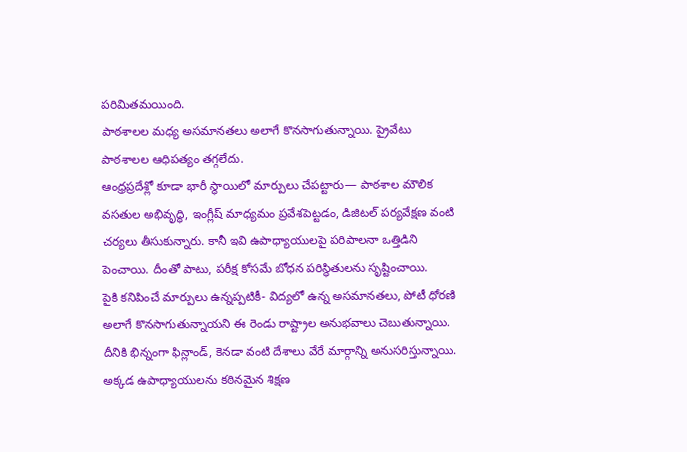పరిమితమయింది.
పాఠశాలల మధ్య అసమానతలు అలాగే కొనసాగుతున్నాయి. ప్రైవేటు పాఠశాలల ఆధిపత్యం తగ్గలేదు.
ఆంధ్రప్రదేశ్లో కూడా భారీ స్థాయిలో మార్పులు చేపట్టారు— పాఠశాల మౌలిక వసతుల అభివృద్ధి, ఇంగ్లీష్ మాధ్యమం ప్రవేశపెట్టడం, డిజిటల్ పర్యవేక్షణ వంటి చర్యలు తీసుకున్నారు. కానీ ఇవి ఉపాధ్యాయులపై పరిపాలనా ఒత్తిడిని పెంచాయి. దీంతో పాటు, పరీక్ష కోసమే బోధన పరిస్థితులను సృష్టించాయి.
పైకి కనిపించే మార్పులు ఉన్నప్పటికీ- విద్యలో ఉన్న అసమానతలు, పోటీ ధోరణి అలాగే కొనసాగుతున్నాయని ఈ రెండు రాష్ట్రాల అనుభవాలు చెబుతున్నాయి.
దీనికి భిన్నంగా ఫిన్లాండ్, కెనడా వంటి దేశాలు వేరే మార్గాన్ని అనుసరిస్తున్నాయి. అక్కడ ఉపాధ్యాయులను కఠినమైన శిక్షణ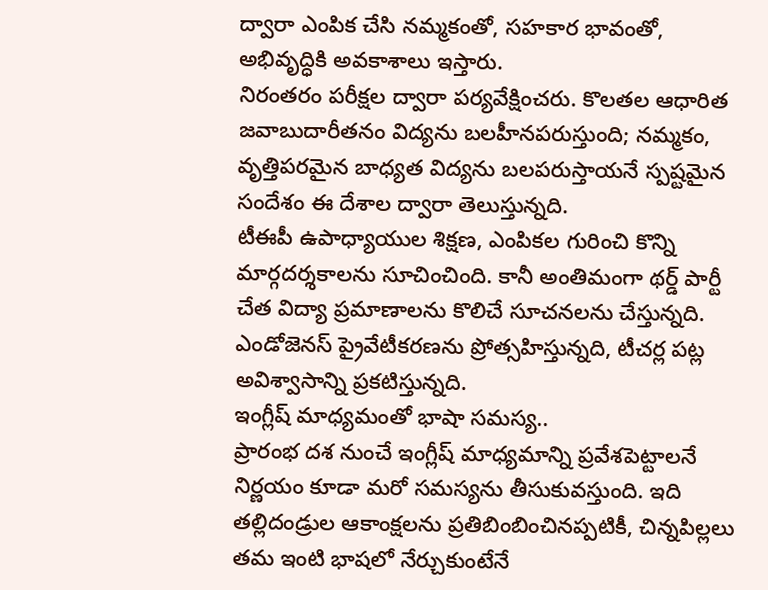ద్వారా ఎంపిక చేసి నమ్మకంతో, సహకార భావంతో, అభివృద్ధికి అవకాశాలు ఇస్తారు.
నిరంతరం పరీక్షల ద్వారా పర్యవేక్షించరు. కొలతల ఆధారిత జవాబుదారీతనం విద్యను బలహీనపరుస్తుంది; నమ్మకం, వృత్తిపరమైన బాధ్యత విద్యను బలపరుస్తాయనే స్పష్టమైన సందేశం ఈ దేశాల ద్వారా తెలుస్తున్నది.
టీఈపీ ఉపాధ్యాయుల శిక్షణ, ఎంపికల గురించి కొన్ని మార్గదర్శకాలను సూచించింది. కానీ అంతిమంగా థర్డ్ పార్టీ చేత విద్యా ప్రమాణాలను కొలిచే సూచనలను చేస్తున్నది. ఎండోజెనస్ ప్రైవేటీకరణను ప్రోత్సహిస్తున్నది, టీచర్ల పట్ల అవిశ్వాసాన్ని ప్రకటిస్తున్నది.
ఇంగ్లీష్ మాధ్యమంతో భాషా సమస్య..
ప్రారంభ దశ నుంచే ఇంగ్లీష్ మాధ్యమాన్ని ప్రవేశపెట్టాలనే నిర్ణయం కూడా మరో సమస్యను తీసుకువస్తుంది. ఇది తల్లిదండ్రుల ఆకాంక్షలను ప్రతిబింబించినప్పటికీ, చిన్నపిల్లలు తమ ఇంటి భాషలో నేర్చుకుంటేనే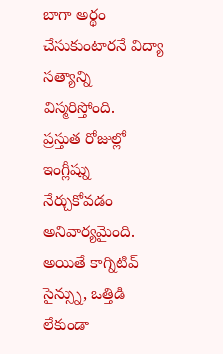బాగా అర్థం చేసుకుంటారనే విద్యా సత్యాన్ని విస్మరిస్తోంది.
ప్రస్తుత రోజుల్లో ఇంగ్లీష్ను నేర్చుకోవడం అనివార్యమైంది. అయితే కాగ్నిటివ్ సైన్స్ను, ఒత్తిడి లేకుండా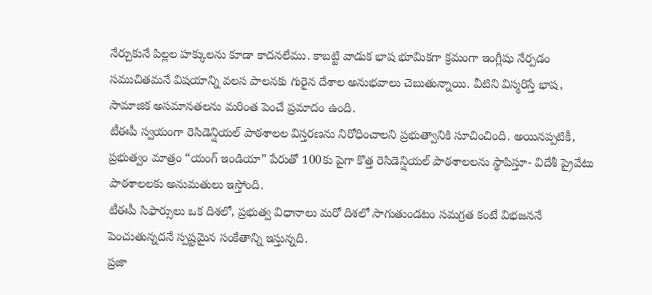నేర్చుకునే పిల్లల హక్కులను కూడా కాదనలేము. కాబట్టి వాడుక భాష భూమికగా క్రమంగా ఇంగ్లీషు నేర్పడం సముచితమనే విషయాన్ని వలస పాలనకు గురైన దేశాల అనుభవాలు చెబుతున్నాయి. వీటిని విస్మరిస్తే భాష, సామాజిక అసమానతలను మరింత పెంచే ప్రమాదం ఉంది.
టీఈపీ స్వయంగా రెసిడెన్షియల్ పాఠశాలల విస్తరణను నిరోధించాలని ప్రభుత్వానికి సూచించింది. అయినప్పటికీ, ప్రభుత్వం మాత్రం “యంగ్ ఇండియా” పేరుతో 100కు పైగా కొత్త రెసిడెన్షియల్ పాఠశాలలను స్థాపిస్తూ- విదేశీ ప్రైవేటు పాఠశాలలకు అనుమతులు ఇస్తోంది.
టీఈపీ సిఫార్సులు ఒక దిశలో, ప్రభుత్వ విధానాలు మరో దిశలో సాగుతుండటం సమగ్రత కంటే విభజననే పెంచుతున్నదనే స్పష్టమైన సంకేతాన్ని ఇస్తున్నది.
ప్రజా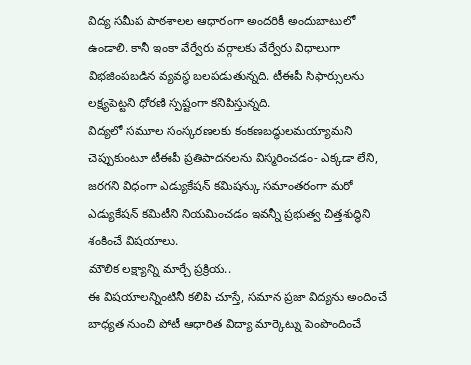విద్య సమీప పాఠశాలల ఆధారంగా అందరికీ అందుబాటులో ఉండాలి. కానీ ఇంకా వేర్వేరు వర్గాలకు వేర్వేరు విధాలుగా విభజింపబడిన వ్యవస్థ బలపడుతున్నది. టీఈపీ సిఫార్సులను లక్ష్యపెట్టని ధోరణి స్పష్టంగా కనిపిస్తున్నది.
విద్యలో సమూల సంస్కరణలకు కంకణబద్ధులమయ్యామని చెప్పుకుంటూ టీఈపీ ప్రతిపాదనలను విస్మరించడం- ఎక్కడా లేని, జరగని విధంగా ఎడ్యుకేషన్ కమిషన్కు సమాంతరంగా మరో ఎడ్యుకేషన్ కమిటీని నియమించడం ఇవన్నీ ప్రభుత్వ చిత్తశుద్ధిని శంకించే విషయాలు.
మౌలిక లక్ష్యాన్ని మార్చే ప్రక్రియ..
ఈ విషయాలన్నింటినీ కలిపి చూస్తే, సమాన ప్రజా విద్యను అందించే బాధ్యత నుంచి పోటీ ఆధారిత విద్యా మార్కెట్ను పెంపొందించే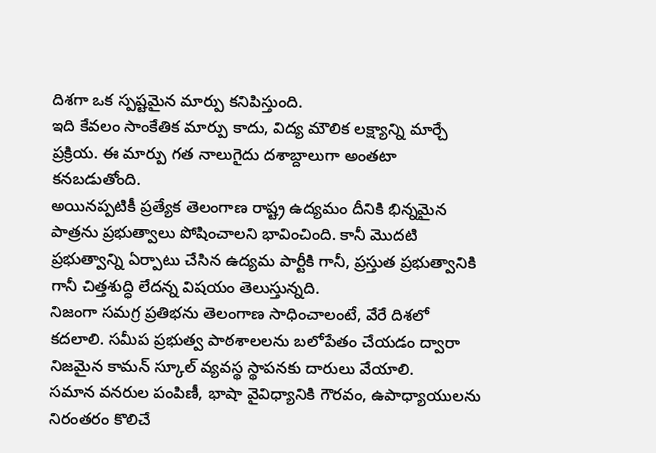దిశగా ఒక స్పష్టమైన మార్పు కనిపిస్తుంది.
ఇది కేవలం సాంకేతిక మార్పు కాదు, విద్య మౌలిక లక్ష్యాన్ని మార్చే ప్రక్రియ. ఈ మార్పు గత నాలుగైదు దశాబ్దాలుగా అంతటా కనబడుతోంది.
అయినప్పటికీ ప్రత్యేక తెలంగాణ రాష్ట్ర ఉద్యమం దీనికి భిన్నమైన పాత్రను ప్రభుత్వాలు పోషించాలని భావించింది. కానీ మొదటి ప్రభుత్వాన్ని ఏర్పాటు చేసిన ఉద్యమ పార్టీకి గానీ, ప్రస్తుత ప్రభుత్వానికి గానీ చిత్తశుద్ధి లేదన్న విషయం తెలుస్తున్నది.
నిజంగా సమగ్ర ప్రతిభను తెలంగాణ సాధించాలంటే, వేరే దిశలో కదలాలి. సమీప ప్రభుత్వ పాఠశాలలను బలోపేతం చేయడం ద్వారా నిజమైన కామన్ స్కూల్ వ్యవస్థ స్థాపనకు దారులు వేయాలి.
సమాన వనరుల పంపిణీ, భాషా వైవిధ్యానికి గౌరవం, ఉపాధ్యాయులను నిరంతరం కొలిచే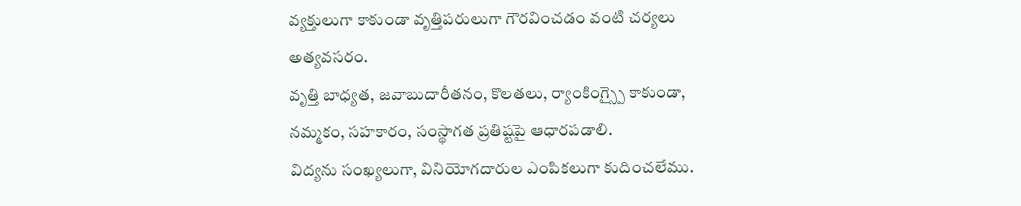వ్యక్తులుగా కాకుండా వృత్తిపరులుగా గౌరవించడం వంటి చర్యలు అత్యవసరం.
వృత్తి బాధ్యత, జవాబుదారీతనం, కొలతలు, ర్యాంకింగ్స్పై కాకుండా, నమ్మకం, సహకారం, సంస్థాగత ప్రతిష్టపై ఆధారపడాలి.
విద్యను సంఖ్యలుగా, వినియోగదారుల ఎంపికలుగా కుదించలేము.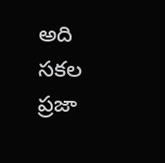అది సకల ప్రజా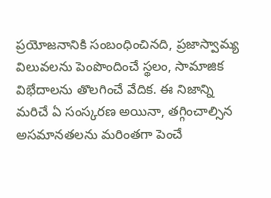ప్రయోజనానికి సంబంధించినది, ప్రజాస్వామ్య విలువలను పెంపొందించే స్థలం, సామాజిక విభేదాలను తొలగించే వేదిక. ఈ నిజాన్ని మరిచే ఏ సంస్కరణ అయినా, తగ్గించాల్సిన అసమానతలను మరింతగా పెంచే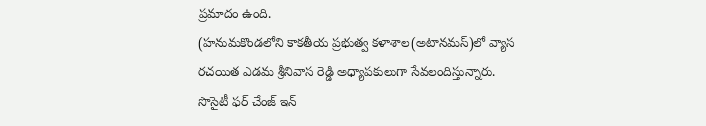ప్రమాదం ఉంది.
(హనుమకొండలోని కాకతీయ ప్రభుత్వ కళాశాల(అటానమస్)లో వ్యాస రచయిత ఎడమ శ్రీనివాస రెడ్డి అధ్యాపకులుగా సేవలందిస్తున్నారు. సొసైటీ ఫర్ చేంజ్ ఇన్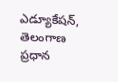ఎడ్యూకేషన్, తెలంగాణ ప్రధాన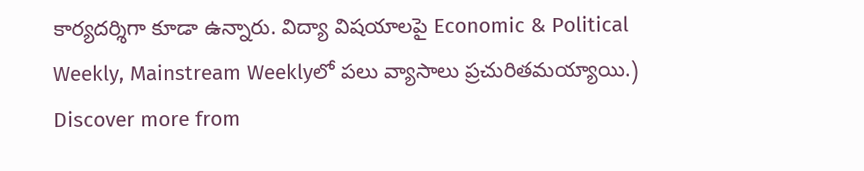కార్యదర్శిగా కూడా ఉన్నారు. విద్యా విషయాలపై Economic & Political Weekly, Mainstream Weeklyలో పలు వ్యాసాలు ప్రచురితమయ్యాయి.)
Discover more from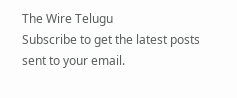The Wire Telugu
Subscribe to get the latest posts sent to your email.